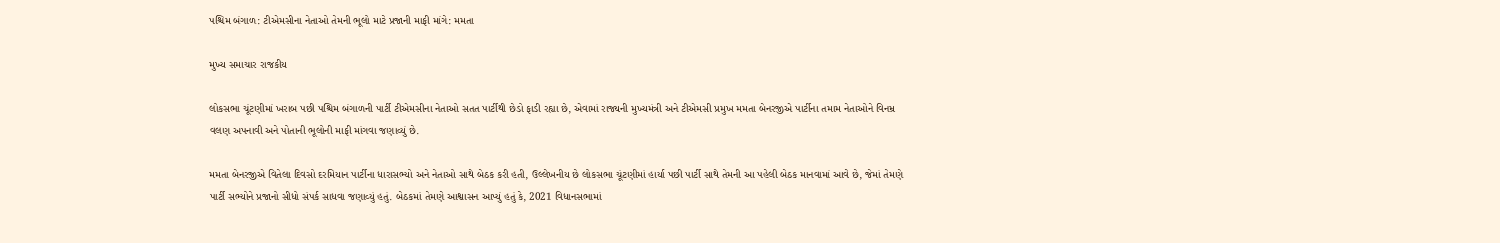પશ્ચિમ બંગાળ: ટીએમસીના નેતાઓ તેમની ભૂલો માટે પ્રજાની માફી માંગે: મમતા

મુખ્ય સમાચાર રાજકીય

લોકસભા ચૂંટણીમાં ખરાબ પછી પશ્ચિમ બંગાળની પાર્ટી ટીએમસીના નેતાઓ સતત પાર્ટીથી છેડો ફાડી રહ્યા છે, એવામાં રાજ્યની મુખ્યમંત્રી અને ટીએમસી પ્રમુખ મમતા બેનરજીએ પાર્ટીના તમામ નેતાઓને વિનમ્ર વલણ અપનાવી અને પોતાની ભૂલોની માફી માંગવા જણાવ્યું છે.

મમતા બેનરજીએ વિતેલા દિવસો દરમિયાન પાર્ટીના ધારાસભ્યો અને નેતાઓ સાથે બેઠક કરી હતી, ઉલ્લેખનીય છે લોકસભા ચૂંટણીમાં હાર્યા પછી પાર્ટી સાથે તેમની આ પહેલી બેઠક માનવામાં આવે છે, જેમાં તેમણે પાર્ટી સભ્યોને પ્રજાનો સીધો સંપર્ક સાધવા જણાવ્યું હતું. બેઠકમાં તેમણે આશ્વાસન આપ્યું હતું કે, 2021 વિધાનસભામાં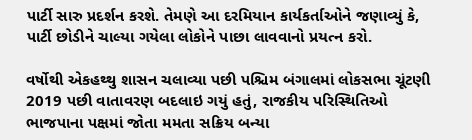પાર્ટી સારુ પ્રદર્શન કરશે. તેમણે આ દરમિયાન કાર્યકર્તાઓને જણાવ્યું કે, પાર્ટી છોડીને ચાલ્યા ગયેલા લોકોને પાછા લાવવાનો પ્રયત્ન કરો.

વર્ષોથી એકહથ્થુ શાસન ચલાવ્યા પછી પશ્ચિમ બંગાલમાં લોકસભા ચૂંટણી 2019 પછી વાતાવરણ બદલાઇ ગયું હતું, રાજકીય પરિસ્થિતિઓ ભાજપાના પક્ષમાં જોતા મમતા સક્રિય બન્યા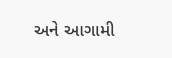અને આગામી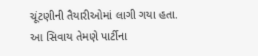ચૂંટણીની તૈયારીઓમાં લાગી ગયા હતા. આ સિવાય તેમણે પાર્ટીના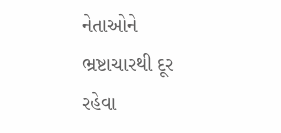નેતાઓને ભ્રષ્ટાચારથી દૂર રહેવા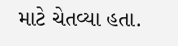માટે ચેતવ્યા હતા.